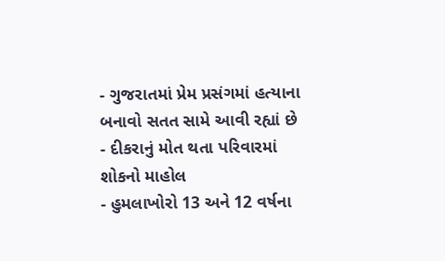- ગુજરાતમાં પ્રેમ પ્રસંગમાં હત્યાના બનાવો સતત સામે આવી રહ્યાં છે
- દીકરાનું મોત થતા પરિવારમાં શોકનો માહોલ
- હુમલાખોરો 13 અને 12 વર્ષના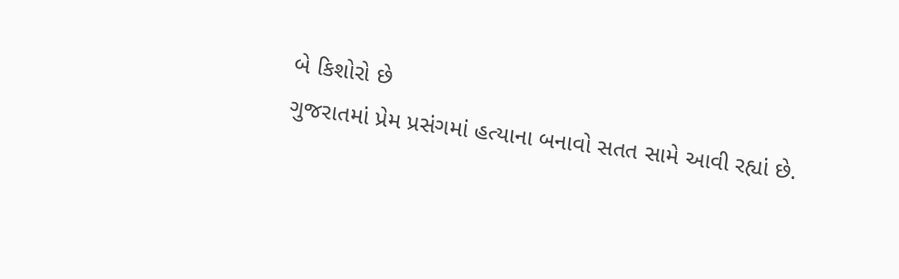બે કિશોરો છે
ગુજરાતમાં પ્રેમ પ્રસંગમાં હત્યાના બનાવો સતત સામે આવી રહ્યાં છે.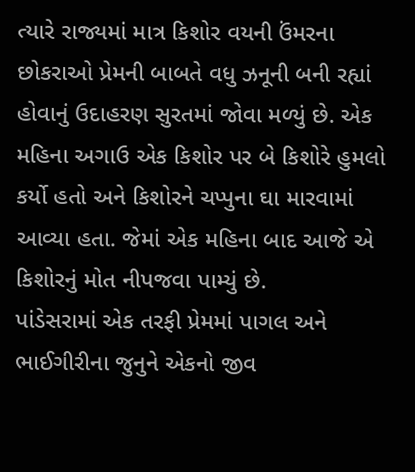ત્યારે રાજ્યમાં માત્ર કિશોર વયની ઉંમરના છોકરાઓ પ્રેમની બાબતે વધુ ઝનૂની બની રહ્યાં હોવાનું ઉદાહરણ સુરતમાં જોવા મળ્યું છે. એક મહિના અગાઉ એક કિશોર પર બે કિશોરે હુમલો કર્યો હતો અને કિશોરને ચપ્પુના ઘા મારવામાં આવ્યા હતા. જેમાં એક મહિના બાદ આજે એ કિશોરનું મોત નીપજવા પામ્યું છે.
પાંડેસરામાં એક તરફી પ્રેમમાં પાગલ અને ભાઈગીરીના જુનુને એકનો જીવ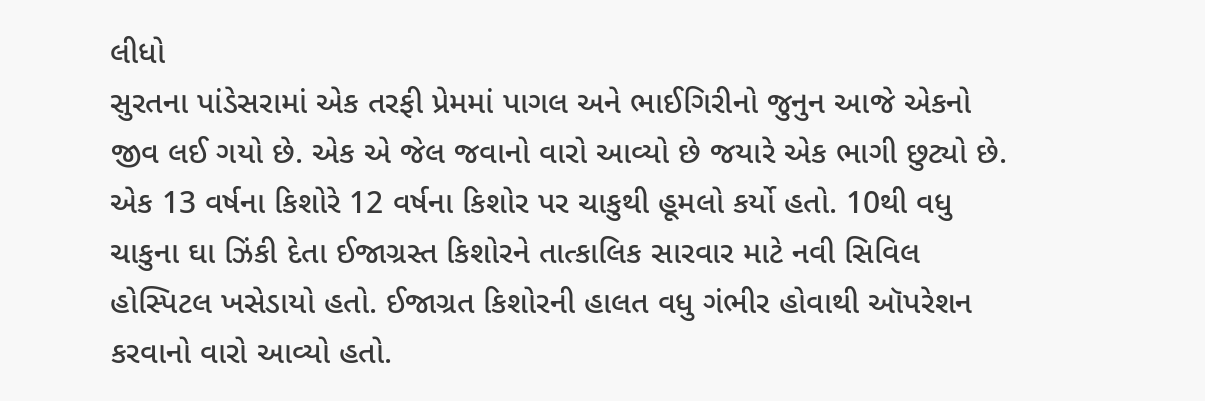લીધો
સુરતના પાંડેસરામાં એક તરફી પ્રેમમાં પાગલ અને ભાઈગિરીનો જુનુન આજે એકનો જીવ લઈ ગયો છે. એક એ જેલ જવાનો વારો આવ્યો છે જયારે એક ભાગી છુટ્યો છે. એક 13 વર્ષના કિશોરે 12 વર્ષના કિશોર પર ચાકુથી હૂમલો કર્યો હતો. 10થી વધુ ચાકુના ઘા ઝિંકી દેતા ઈજાગ્રસ્ત કિશોરને તાત્કાલિક સારવાર માટે નવી સિવિલ હોસ્પિટલ ખસેડાયો હતો. ઈજાગ્રત કિશોરની હાલત વધુ ગંભીર હોવાથી ઑપરેશન કરવાનો વારો આવ્યો હતો.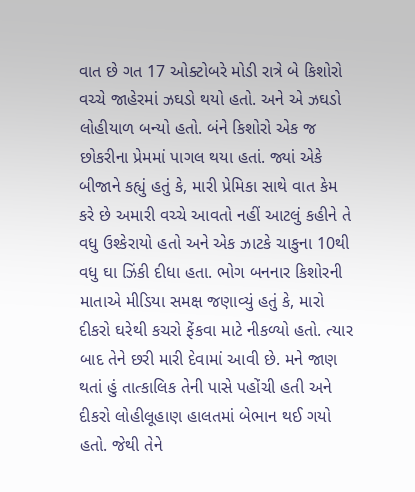વાત છે ગત 17 ઓક્ટોબરે મોડી રાત્રે બે કિશોરો વચ્ચે જાહેરમાં ઝઘડો થયો હતો. અને એ ઝઘડો લોહીયાળ બન્યો હતો. બંને કિશોરો એક જ છોકરીના પ્રેમમાં પાગલ થયા હતાં. જ્યાં એકે બીજાને કહ્યું હતું કે, મારી પ્રેમિકા સાથે વાત કેમ કરે છે અમારી વચ્ચે આવતો નહીં આટલું કહીને તે વધુ ઉશ્કેરાયો હતો અને એક ઝાટકે ચાકુના 10થી વધુ ઘા ઝિંકી દીધા હતા. ભોગ બનનાર કિશોરની માતાએ મીડિયા સમક્ષ જણાવ્યું હતું કે, મારો દીકરો ઘરેથી કચરો ફેંકવા માટે નીકળ્યો હતો. ત્યાર બાદ તેને છરી મારી દેવામાં આવી છે. મને જાણ થતાં હું તાત્કાલિક તેની પાસે પહોંચી હતી અને દીકરો લોહીલૂહાણ હાલતમાં બેભાન થઈ ગયો હતો. જેથી તેને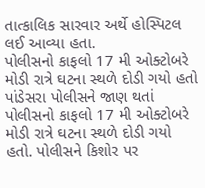તાત્કાલિક સારવાર અર્થે હોસ્પિટલ લઈ આવ્યા હતા.
પોલીસનો કાફલો 17 મી ઓક્ટોબરે મોડી રાત્રે ઘટના સ્થળે દોડી ગયો હતો
પાંડેસરા પોલીસને જાણ થતાં પોલીસનો કાફલો 17 મી ઓક્ટોબરે મોડી રાત્રે ઘટના સ્થળે દોડી ગયો હતો. પોલીસને કિશોર પર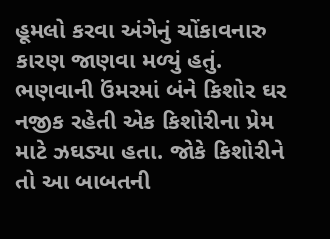હૂમલો કરવા અંગેનું ચોંકાવનારુ કારણ જાણવા મળ્યું હતું. ભણવાની ઉંમરમાં બંને કિશોર ઘર નજીક રહેતી એક કિશોરીના પ્રેમ માટે ઝઘડ્યા હતા. જોકે કિશોરીને તો આ બાબતની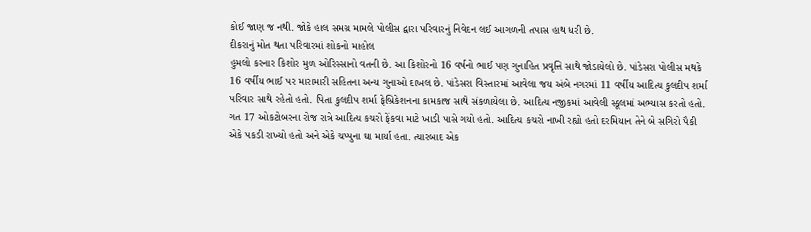કોઈ જાણ જ નથી. જોકે હાલ સમગ્ર મામલે પોલીસ દ્વારા પરિવારનું નિવેદન લઈ આગળની તપાસ હાથ ધરી છે.
દીકરાનું મોત થતા પરિવારમાં શોકનો માહોલ
હુમલો કરનાર કિશોર મુળ ઓરિસ્સાનો વતની છે. આ કિશોરનો 16 વર્ષનો ભાઈ પણ ગુનાહિત પ્રવૃત્તિ સાથે જોડાયેલો છે. પાંડેસરા પોલીસ મથકે 16 વર્ષીય ભાઈ પર મારામારી સહિતના અન્ય ગુનાઓ દાખલ છે. પાંડેસરા વિસ્તારમાં આવેલા જય અંબે નગરમાં 11 વર્ષીય આદિત્ય કુલદીપ શર્મા પરિવાર સાથે રહેતો હતો. પિતા કુલદીપ શર્મા ફેબ્રિકેશનના કામકાજ સાથે સંકળાયેલા છે. આદિત્ય નજીકમાં આવેલી સ્કૂલમાં અભ્યાસ કરતો હતો. ગત 17 ઓકટોબરના રોજ રાત્રે આદિત્ય કચરો ફેંકવા માટે ખાડી પાસે ગયો હતો. આદિત્ય કચરો નાખી રહ્યો હતો દરમિયાન તેને બે સગિરો પૈકી એકે પકડી રાખ્યો હતો અને એકે ચપ્પુના ઘા માર્યા હતા. ત્યારબાદ એક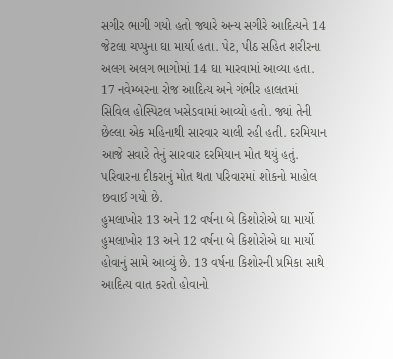સગીર ભાગી ગયો હતો જ્યારે અન્ય સગીરે આદિત્યને 14 જેટલા ચપ્પુના ઘા માર્યા હતા. પેટ, પીઠ સહિત શરીરના અલગ અલગ ભાગોમાં 14 ઘા મારવામાં આવ્યા હતા. 17 નવેમ્બરના રોજ આદિત્ય અને ગંભીર હાલતમાં સિવિલ હોસ્પિટલ ખસેડવામાં આવ્યો હતો. જ્યાં તેની છેલ્લા એક મહિનાથી સારવાર ચાલી રહી હતી. દરમિયાન આજે સવારે તેનું સારવાર દરમિયાન મોત થયું હતું. પરિવારના દીકરાનું મોત થતા પરિવારમાં શોકનો માહોલ છવાઈ ગયો છે.
હુમલાખોર 13 અને 12 વર્ષના બે કિશોરોએ ઘા માર્યો
હુમલાખોર 13 અને 12 વર્ષના બે કિશોરોએ ઘા માર્યો હોવાનું સામે આવ્યું છે. 13 વર્ષના કિશોરની પ્રમિકા સાથે આદિત્ય વાત કરતો હોવાનો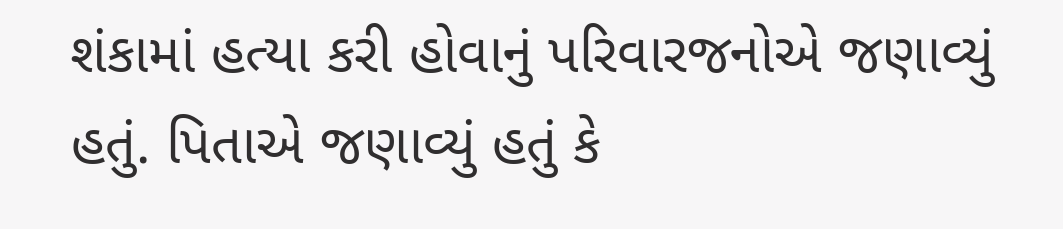શંકામાં હત્યા કરી હોવાનું પરિવારજનોએ જણાવ્યું હતું. પિતાએ જણાવ્યું હતું કે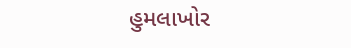હુમલાખોર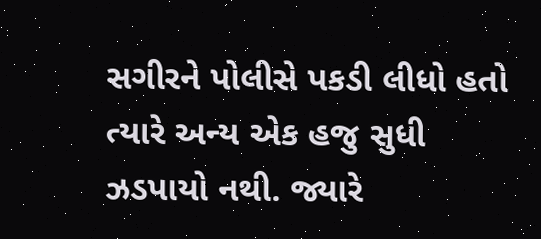સગીરને પોલીસે પકડી લીધો હતો ત્યારે અન્ય એક હજુ સુધી ઝડપાયો નથી. જ્યારે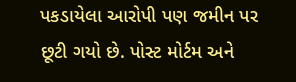પકડાયેલા આરોપી પણ જમીન પર છૂટી ગયો છે. પોસ્ટ મોર્ટમ અને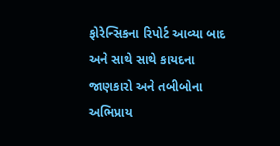ફોરેન્સિકના રિપોર્ટ આવ્યા બાદ અને સાથે સાથે કાયદના જાણકારો અને તબીબોના અભિપ્રાય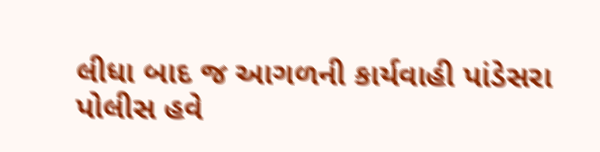લીધા બાદ જ આગળની કાર્યવાહી પાંડેસરા પોલીસ હવે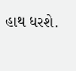હાથ ધરશે.